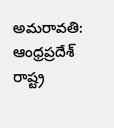అమరావతి: ఆంధ్రప్రదేశ్ రాష్ట్ర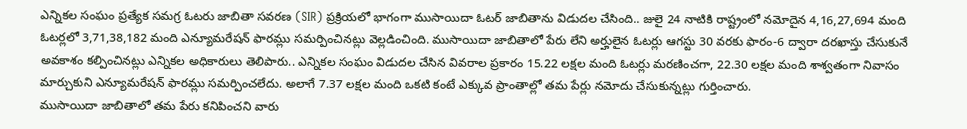ఎన్నికల సంఘం ప్రత్యేక సమగ్ర ఓటరు జాబితా సవరణ (SIR) ప్రక్రియలో భాగంగా ముసాయిదా ఓటర్ జాబితాను విడుదల చేసింది.. జులై 24 నాటికి రాష్ట్రంలో నమోదైన 4,16,27,694 మంది ఓటర్లలో 3,71,38,182 మంది ఎన్యూమరేషన్ ఫారమ్లు సమర్పించినట్లు వెల్లడించింది. ముసాయిదా జాబితాలో పేరు లేని అర్హులైన ఓటర్లు ఆగస్టు 30 వరకు ఫారం-6 ద్వారా దరఖాస్తు చేసుకునే అవకాశం కల్పించినట్లు ఎన్నికల అధికారులు తెలిపారు.. ఎన్నికల సంఘం విడుదల చేసిన వివరాల ప్రకారం 15.22 లక్షల మంది ఓటర్లు మరణించగా, 22.30 లక్షల మంది శాశ్వతంగా నివాసం మార్చుకుని ఎన్యూమరేషన్ ఫారమ్లు సమర్పించలేదు. అలాగే 7.37 లక్షల మంది ఒకటి కంటే ఎక్కువ ప్రాంతాల్లో తమ పేర్లు నమోదు చేసుకున్నట్లు గుర్తించారు.
ముసాయిదా జాబితాలో తమ పేరు కనిపించని వారు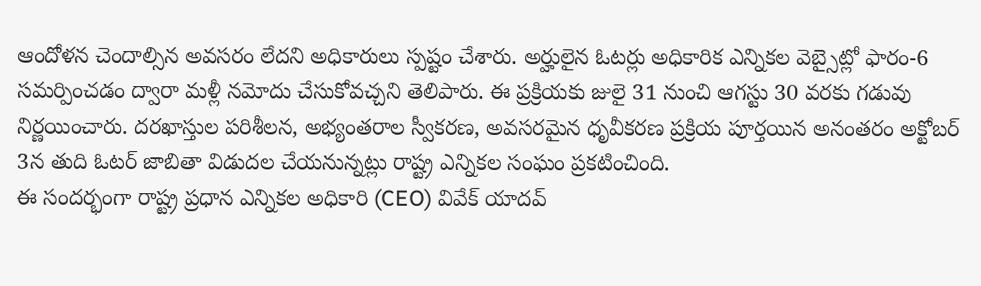ఆందోళన చెందాల్సిన అవసరం లేదని అధికారులు స్పష్టం చేశారు. అర్హులైన ఓటర్లు అధికారిక ఎన్నికల వెబ్సైట్లో ఫారం-6 సమర్పించడం ద్వారా మళ్లీ నమోదు చేసుకోవచ్చని తెలిపారు. ఈ ప్రక్రియకు జులై 31 నుంచి ఆగస్టు 30 వరకు గడువు నిర్ణయించారు. దరఖాస్తుల పరిశీలన, అభ్యంతరాల స్వీకరణ, అవసరమైన ధృవీకరణ ప్రక్రియ పూర్తయిన అనంతరం అక్టోబర్ 3న తుది ఓటర్ జాబితా విడుదల చేయనున్నట్లు రాష్ట్ర ఎన్నికల సంఘం ప్రకటించింది.
ఈ సందర్భంగా రాష్ట్ర ప్రధాన ఎన్నికల అధికారి (CEO) వివేక్ యాదవ్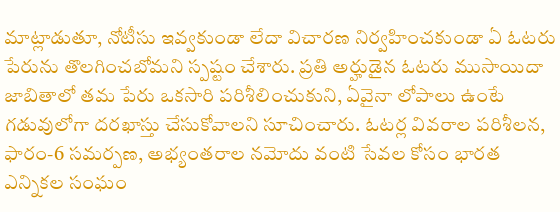మాట్లాడుతూ, నోటీసు ఇవ్వకుండా లేదా విచారణ నిర్వహించకుండా ఏ ఓటరు పేరును తొలగించబోమని స్పష్టం చేశారు. ప్రతి అర్హుడైన ఓటరు ముసాయిదా జాబితాలో తమ పేరు ఒకసారి పరిశీలించుకుని, ఏవైనా లోపాలు ఉంటే గడువులోగా దరఖాస్తు చేసుకోవాలని సూచించారు. ఓటర్ల వివరాల పరిశీలన, ఫారం-6 సమర్పణ, అభ్యంతరాల నమోదు వంటి సేవల కోసం భారత ఎన్నికల సంఘం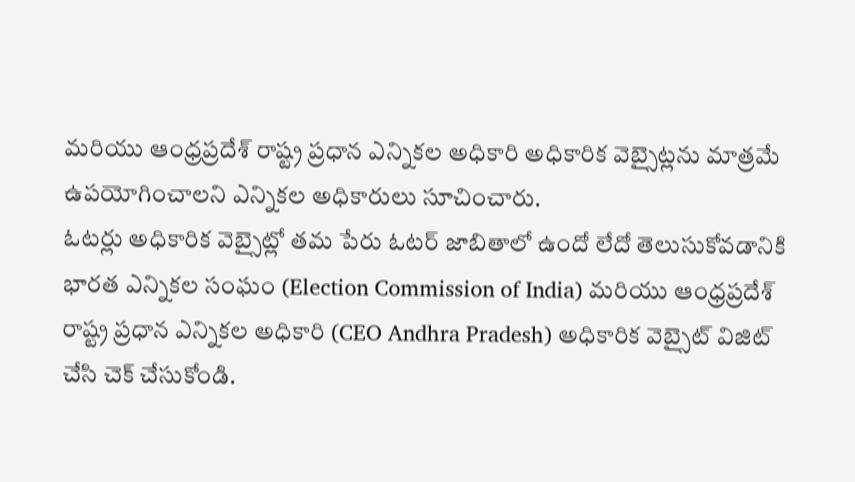మరియు ఆంధ్రప్రదేశ్ రాష్ట్ర ప్రధాన ఎన్నికల అధికారి అధికారిక వెబ్సైట్లను మాత్రమే ఉపయోగించాలని ఎన్నికల అధికారులు సూచించారు.
ఓటర్లు అధికారిక వెబ్సైట్లో తమ పేరు ఓటర్ జాబితాలో ఉందో లేదో తెలుసుకోవడానికి భారత ఎన్నికల సంఘం (Election Commission of India) మరియు ఆంధ్రప్రదేశ్ రాష్ట్ర ప్రధాన ఎన్నికల అధికారి (CEO Andhra Pradesh) అధికారిక వెబ్సైట్ విజిట్ చేసి చెక్ చేసుకోండి.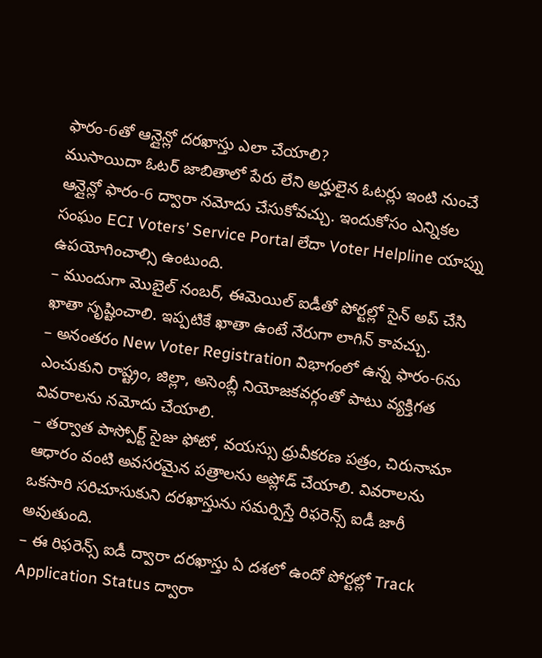ఫారం-6తో ఆన్లైన్లో దరఖాస్తు ఎలా చేయాలి?
ముసాయిదా ఓటర్ జాబితాలో పేరు లేని అర్హులైన ఓటర్లు ఇంటి నుంచే ఆన్లైన్లో ఫారం-6 ద్వారా నమోదు చేసుకోవచ్చు. ఇందుకోసం ఎన్నికల సంఘం ECI Voters’ Service Portal లేదా Voter Helpline యాప్ను ఉపయోగించాల్సి ఉంటుంది.
– ముందుగా మొబైల్ నంబర్, ఈమెయిల్ ఐడీతో పోర్టల్లో సైన్ అప్ చేసి ఖాతా సృష్టించాలి. ఇప్పటికే ఖాతా ఉంటే నేరుగా లాగిన్ కావచ్చు.
– అనంతరం New Voter Registration విభాగంలో ఉన్న ఫారం-6ను ఎంచుకుని రాష్ట్రం, జిల్లా, అసెంబ్లీ నియోజకవర్గంతో పాటు వ్యక్తిగత వివరాలను నమోదు చేయాలి.
– తర్వాత పాస్పోర్ట్ సైజు ఫోటో, వయస్సు ధ్రువీకరణ పత్రం, చిరునామా ఆధారం వంటి అవసరమైన పత్రాలను అప్లోడ్ చేయాలి. వివరాలను ఒకసారి సరిచూసుకుని దరఖాస్తును సమర్పిస్తే రిఫరెన్స్ ఐడీ జారీ అవుతుంది.
– ఈ రిఫరెన్స్ ఐడీ ద్వారా దరఖాస్తు ఏ దశలో ఉందో పోర్టల్లో Track Application Status ద్వారా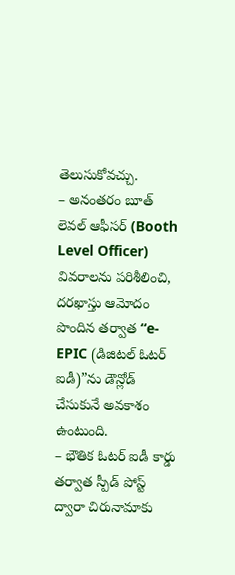తెలుసుకోవచ్చు.
– అనంతరం బూత్ లెవల్ ఆఫీసర్ (Booth Level Officer) వివరాలను పరిశీలించి, దరఖాస్తు ఆమోదం పొందిన తర్వాత “e-EPIC (డిజిటల్ ఓటర్ ఐడీ)”ను డౌన్లోడ్ చేసుకునే అవకాశం ఉంటుంది.
– భౌతిక ఓటర్ ఐడీ కార్డు తర్వాత స్పీడ్ పోస్ట్ ద్వారా చిరునామాకు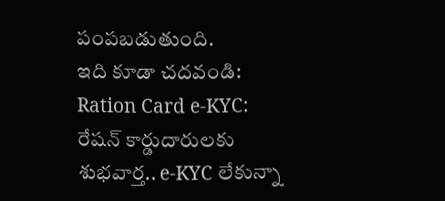పంపబడుతుంది.
ఇది కూడా చదవండి: Ration Card e-KYC: రేషన్ కార్డుదారులకు శుభవార్త.. e-KYC లేకున్నా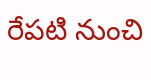రేపటి నుంచి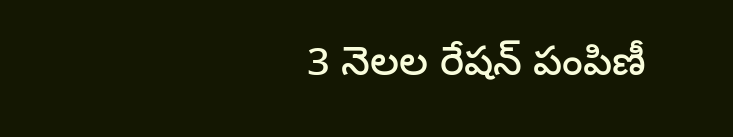3 నెలల రేషన్ పంపిణీ